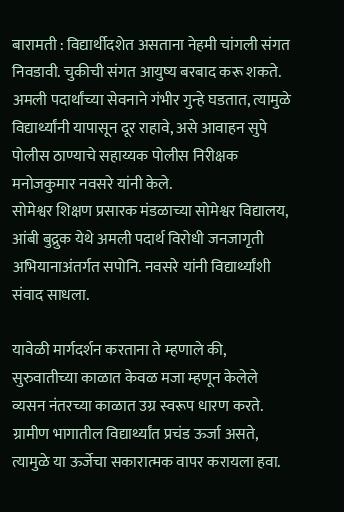बारामती : विद्यार्थीदशेत असताना नेहमी चांगली संगत निवडावी. चुकीची संगत आयुष्य बरबाद करू शकते. अमली पदार्थांच्या सेवनाने गंभीर गुन्हे घडतात, त्यामुळे विद्यार्थ्यांनी यापासून दूर राहावे, असे आवाहन सुपे पोलीस ठाण्याचे सहाय्यक पोलीस निरीक्षक मनोजकुमार नवसरे यांनी केले.
सोमेश्वर शिक्षण प्रसारक मंडळाच्या सोमेश्वर विद्यालय, आंबी बुद्रुक येथे अमली पदार्थ विरोधी जनजागृती अभियानाअंतर्गत सपोनि. नवसरे यांनी विद्यार्थ्यांशी संवाद साधला.

यावेळी मार्गदर्शन करताना ते म्हणाले की, सुरुवातीच्या काळात केवळ मजा म्हणून केलेले व्यसन नंतरच्या काळात उग्र स्वरूप धारण करते. ग्रामीण भागातील विद्यार्थ्यांत प्रचंड ऊर्जा असते, त्यामुळे या ऊर्जेचा सकारात्मक वापर करायला हवा.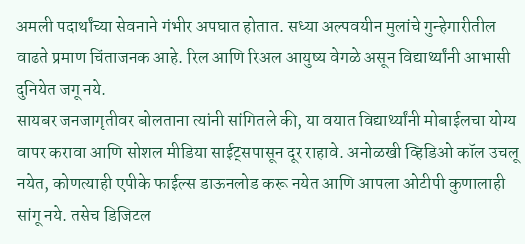अमली पदार्थांच्या सेवनाने गंभीर अपघात होतात. सध्या अल्पवयीन मुलांचे गुन्हेगारीतील वाढते प्रमाण चिंताजनक आहे. रिल आणि रिअल आयुष्य वेगळे असून विद्यार्थ्यांनी आभासी दुनियेत जगू नये.
सायबर जनजागृतीवर बोलताना त्यांनी सांगितले की, या वयात विद्यार्थ्यांनी मोबाईलचा योग्य वापर करावा आणि सोशल मीडिया साईट्सपासून दूर राहावे. अनोळखी व्हिडिओ कॉल उचलू नयेत, कोणत्याही एपीके फाईल्स डाऊनलोड करू नयेत आणि आपला ओटीपी कुणालाही सांगू नये. तसेच डिजिटल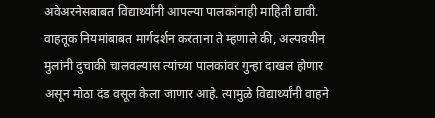अवेअरनेसबाबत विद्यार्थ्यांनी आपल्या पालकांनाही माहिती द्यावी.
वाहतूक नियमांबाबत मार्गदर्शन करताना ते म्हणाले की, अल्पवयीन मुलांनी दुचाकी चालवल्यास त्यांच्या पालकांवर गुन्हा दाखल होणार असून मोठा दंड वसूल केला जाणार आहे. त्यामुळे विद्यार्थ्यांनी वाहने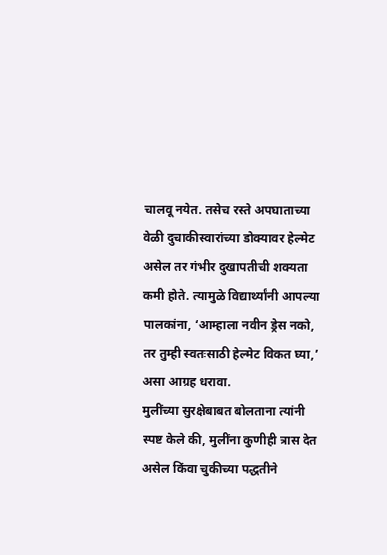चालवू नयेत. तसेच रस्ते अपघाताच्या वेळी दुचाकीस्वारांच्या डोक्यावर हेल्मेट असेल तर गंभीर दुखापतीची शक्यता कमी होते. त्यामुळे विद्यार्थ्यांनी आपल्या पालकांना, ‘आम्हाला नवीन ड्रेस नको, तर तुम्ही स्वतःसाठी हेल्मेट विकत घ्या,’ असा आग्रह धरावा.
मुलींच्या सुरक्षेबाबत बोलताना त्यांनी स्पष्ट केले की, मुलींना कुणीही त्रास देत असेल किंवा चुकीच्या पद्धतीने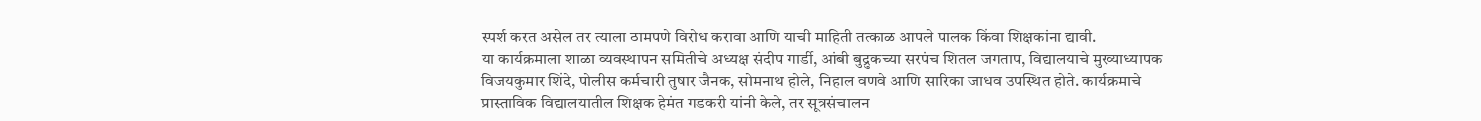स्पर्श करत असेल तर त्याला ठामपणे विरोध करावा आणि याची माहिती तत्काळ आपले पालक किंवा शिक्षकांना द्यावी.
या कार्यक्रमाला शाळा व्यवस्थापन समितीचे अध्यक्ष संदीप गार्डी, आंबी बुद्रुकच्या सरपंच शितल जगताप, विद्यालयाचे मुख्याध्यापक विजयकुमार शिंदे, पोलीस कर्मचारी तुषार जैनक, सोमनाथ होले, निहाल वणवे आणि सारिका जाधव उपस्थित होते. कार्यक्रमाचे प्रास्ताविक विद्यालयातील शिक्षक हेमंत गडकरी यांनी केले, तर सूत्रसंचालन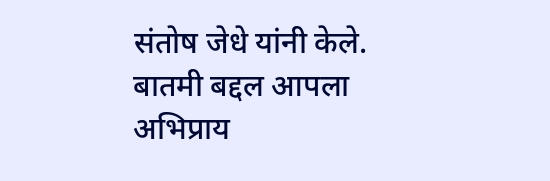संतोष जेधे यांनी केले.
बातमी बद्दल आपला अभिप्राय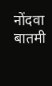नोंदवा
बातमी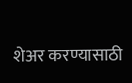शेअर करण्यासाठी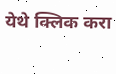येथे क्लिक करा